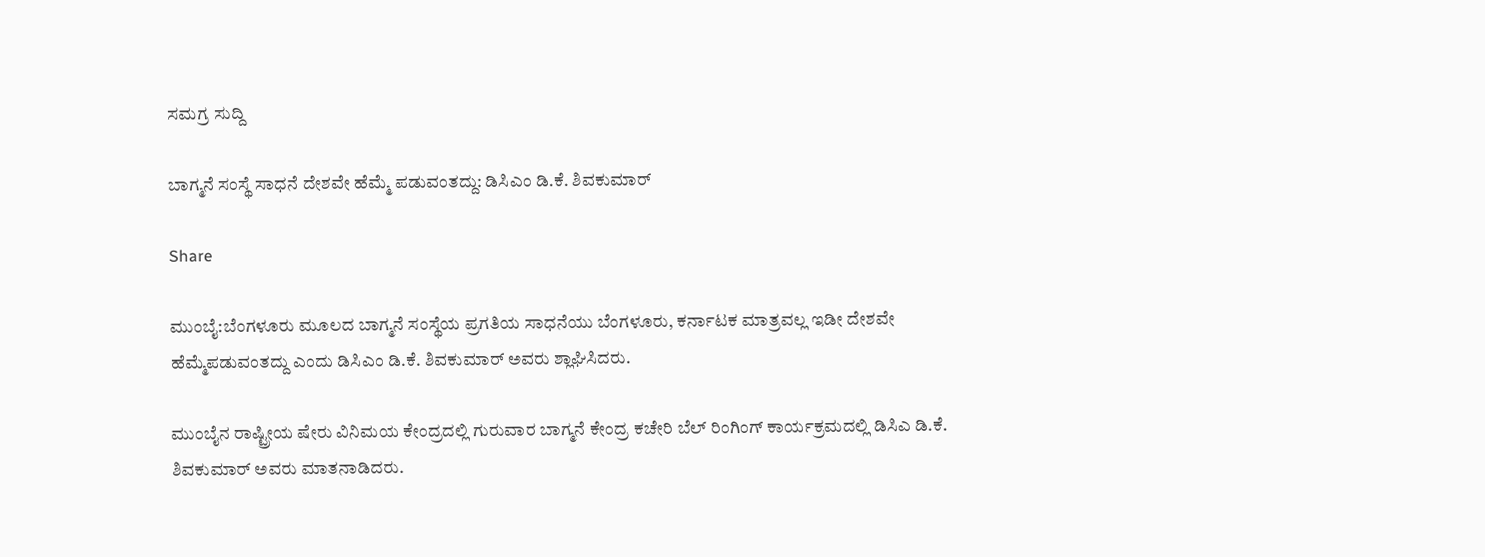ಸಮಗ್ರ ಸುದ್ದಿ

ಬಾಗ್ಮನೆ ಸಂಸ್ಥೆ ಸಾಧನೆ ದೇಶವೇ ಹೆಮ್ಮೆ ಪಡುವಂತದ್ದು: ಡಿಸಿಎಂ ಡಿ.ಕೆ. ಶಿವಕುಮಾರ್

Share

ಮುಂಬೈ:ಬೆಂಗಳೂರು ಮೂಲದ ಬಾಗ್ಮನೆ ಸಂಸ್ಥೆಯ ಪ್ರಗತಿಯ ಸಾಧನೆಯು ಬೆಂಗಳೂರು, ಕರ್ನಾಟಕ ಮಾತ್ರವಲ್ಲ ಇಡೀ ದೇಶವೇ ಹೆಮ್ಮೆಪಡುವಂತದ್ದು ಎಂದು ಡಿಸಿಎಂ ಡಿ.ಕೆ. ಶಿವಕುಮಾರ್ ಅವರು ಶ್ಲಾಘಿಸಿದರು.

ಮುಂಬೈನ ರಾಷ್ಟ್ರೀಯ ಷೇರು ವಿನಿಮಯ ಕೇಂದ್ರದಲ್ಲಿ ಗುರುವಾರ ಬಾಗ್ಮನೆ ಕೇಂದ್ರ ಕಚೇರಿ ಬೆಲ್ ರಿಂಗಿಂಗ್ ಕಾರ್ಯಕ್ರಮದಲ್ಲಿ ಡಿಸಿಎ ಡಿ.ಕೆ. ಶಿವಕುಮಾರ್ ಅವರು ಮಾತನಾಡಿದರು.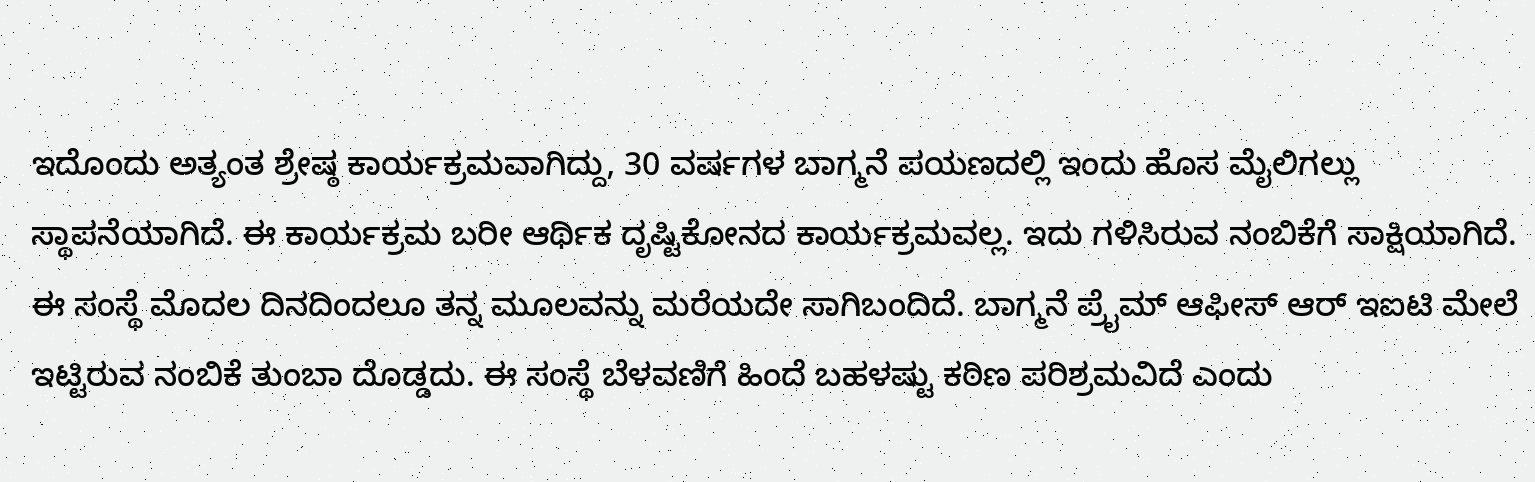ಇದೊಂದು ಅತ್ಯಂತ ಶ್ರೇಷ್ಠ ಕಾರ್ಯಕ್ರಮವಾಗಿದ್ದು, 30 ವರ್ಷಗಳ ಬಾಗ್ಮನೆ ಪಯಣದಲ್ಲಿ ಇಂದು ಹೊಸ ಮೈಲಿಗಲ್ಲು ಸ್ಥಾಪನೆಯಾಗಿದೆ. ಈ ಕಾರ್ಯಕ್ರಮ ಬರೀ ಆರ್ಥಿಕ ದೃಷ್ಟಿಕೋನದ ಕಾರ್ಯಕ್ರಮವಲ್ಲ. ಇದು ಗಳಿಸಿರುವ ನಂಬಿಕೆಗೆ ಸಾಕ್ಷಿಯಾಗಿದೆ. ಈ ಸಂಸ್ಥೆ ಮೊದಲ ದಿನದಿಂದಲೂ ತನ್ನ ಮೂಲವನ್ನು ಮರೆಯದೇ ಸಾಗಿಬಂದಿದೆ. ಬಾಗ್ಮನೆ ಪ್ರೈಮ್ ಆಫೀಸ್ ಆರ್ ಇಐಟಿ ಮೇಲೆ ಇಟ್ಟಿರುವ ನಂಬಿಕೆ ತುಂಬಾ ದೊಡ್ಡದು. ಈ ಸಂಸ್ಥೆ ಬೆಳವಣಿಗೆ ಹಿಂದೆ ಬಹಳಷ್ಟು ಕಠಿಣ ಪರಿಶ್ರಮವಿದೆ ಎಂದು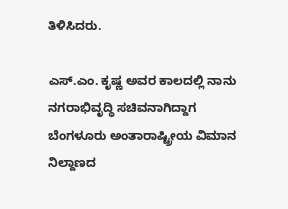ತಿಳಿಸಿದರು.

ಎಸ್.ಎಂ. ಕೃಷ್ಣ ಅವರ ಕಾಲದಲ್ಲಿ ನಾನು ನಗರಾಭಿವೃದ್ಧಿ ಸಚಿವನಾಗಿದ್ದಾಗ ಬೆಂಗಳೂರು ಅಂತಾರಾಷ್ಟ್ರೀಯ ವಿಮಾನ ನಿಲ್ದಾಣದ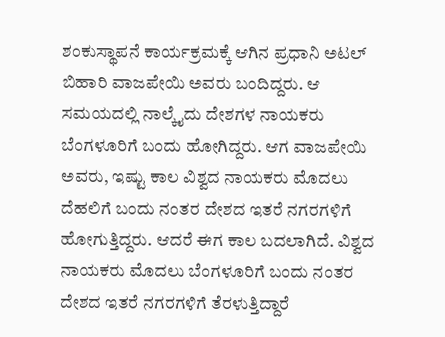ಶಂಕುಸ್ಥಾಪನೆ ಕಾರ್ಯಕ್ರಮಕ್ಕೆ ಆಗಿನ ಪ್ರಧಾನಿ ಅಟಲ್ ಬಿಹಾರಿ ವಾಜಪೇಯಿ ಅವರು ಬಂದಿದ್ದರು. ಆ ಸಮಯದಲ್ಲಿ ನಾಲ್ಕೈದು ದೇಶಗಳ ನಾಯಕರು ಬೆಂಗಳೂರಿಗೆ ಬಂದು ಹೋಗಿದ್ದರು. ಆಗ ವಾಜಪೇಯಿ ಅವರು, ಇಷ್ಟು ಕಾಲ ವಿಶ್ವದ ನಾಯಕರು ಮೊದಲು ದೆಹಲಿಗೆ ಬಂದು ನಂತರ ದೇಶದ ಇತರೆ ನಗರಗಳಿಗೆ ಹೋಗುತ್ತಿದ್ದರು. ಆದರೆ ಈಗ ಕಾಲ ಬದಲಾಗಿದೆ. ವಿಶ್ವದ ನಾಯಕರು ಮೊದಲು ಬೆಂಗಳೂರಿಗೆ ಬಂದು ನಂತರ ದೇಶದ ಇತರೆ ನಗರಗಳಿಗೆ ತೆರಳುತ್ತಿದ್ದಾರೆ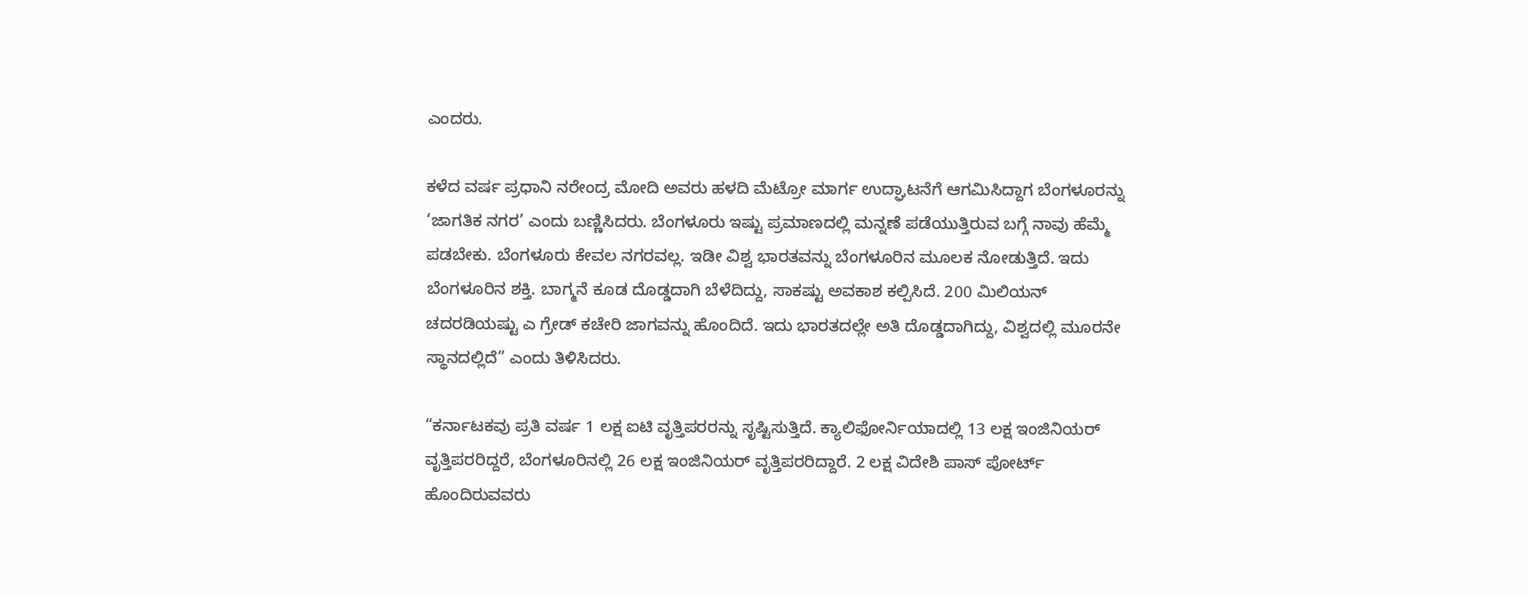ಎಂದರು.

ಕಳೆದ ವರ್ಷ ಪ್ರಧಾನಿ ನರೇಂದ್ರ ಮೋದಿ ಅವರು ಹಳದಿ ಮೆಟ್ರೋ ಮಾರ್ಗ ಉದ್ಘಾಟನೆಗೆ ಆಗಮಿಸಿದ್ದಾಗ ಬೆಂಗಳೂರನ್ನು ‘ಜಾಗತಿಕ ನಗರ’ ಎಂದು ಬಣ್ಣಿಸಿದರು. ಬೆಂಗಳೂರು ಇಷ್ಟು ಪ್ರಮಾಣದಲ್ಲಿ ಮನ್ನಣೆ ಪಡೆಯುತ್ತಿರುವ ಬಗ್ಗೆ ನಾವು ಹೆಮ್ಮೆ ಪಡಬೇಕು. ಬೆಂಗಳೂರು ಕೇವಲ ನಗರವಲ್ಲ. ಇಡೀ ವಿಶ್ವ ಭಾರತವನ್ನು ಬೆಂಗಳೂರಿನ ಮೂಲಕ ನೋಡುತ್ತಿದೆ. ಇದು ಬೆಂಗಳೂರಿನ ಶಕ್ತಿ. ಬಾಗ್ಮನೆ ಕೂಡ ದೊಡ್ಡದಾಗಿ ಬೆಳೆದಿದ್ದು, ಸಾಕಷ್ಟು ಅವಕಾಶ ಕಲ್ಪಿಸಿದೆ. 200 ಮಿಲಿಯನ್ ಚದರಡಿಯಷ್ಟು ಎ ಗ್ರೇಡ್ ಕಚೇರಿ ಜಾಗವನ್ನು ಹೊಂದಿದೆ. ಇದು ಭಾರತದಲ್ಲೇ ಅತಿ ದೊಡ್ಡದಾಗಿದ್ದು, ವಿಶ್ವದಲ್ಲಿ ಮೂರನೇ ಸ್ಥಾನದಲ್ಲಿದೆ” ಎಂದು ತಿಳಿಸಿದರು.

“ಕರ್ನಾಟಕವು ಪ್ರತಿ ವರ್ಷ 1 ಲಕ್ಷ ಐಟಿ ವೃತ್ತಿಪರರನ್ನು ಸೃಷ್ಟಿಸುತ್ತಿದೆ. ಕ್ಯಾಲಿಫೋರ್ನಿಯಾದಲ್ಲಿ 13 ಲಕ್ಷ ಇಂಜಿನಿಯರ್ ವೃತ್ತಿಪರರಿದ್ದರೆ, ಬೆಂಗಳೂರಿನಲ್ಲಿ 26 ಲಕ್ಷ ಇಂಜಿನಿಯರ್ ವೃತ್ತಿಪರರಿದ್ದಾರೆ. 2 ಲಕ್ಷ ವಿದೇಶಿ ಪಾಸ್ ಪೋರ್ಟ್ ಹೊಂದಿರುವವರು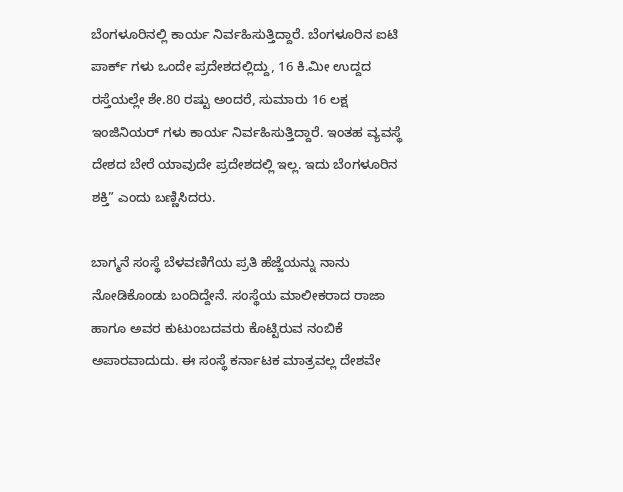ಬೆಂಗಳೂರಿನಲ್ಲಿ ಕಾರ್ಯ ನಿರ್ವಹಿಸುತ್ತಿದ್ದಾರೆ. ಬೆಂಗಳೂರಿನ ಐಟಿ ಪಾರ್ಕ್ ಗಳು ಒಂದೇ ಪ್ರದೇಶದಲ್ಲಿದ್ದು, 16 ಕಿ.ಮೀ ಉದ್ದದ ರಸ್ತೆಯಲ್ಲೇ ಶೇ.80 ರಷ್ಟು ಅಂದರೆ, ಸುಮಾರು 16 ಲಕ್ಷ ಇಂಜಿನಿಯರ್ ಗಳು ಕಾರ್ಯ ನಿರ್ವಹಿಸುತ್ತಿದ್ದಾರೆ. ಇಂತಹ ವ್ಯವಸ್ಥೆ ದೇಶದ ಬೇರೆ ಯಾವುದೇ ಪ್ರದೇಶದಲ್ಲಿ ಇಲ್ಲ. ಇದು ಬೆಂಗಳೂರಿನ ಶಕ್ತಿ” ಎಂದು ಬಣ್ಣಿಸಿದರು.

ಬಾಗ್ಮನೆ ಸಂಸ್ಥೆ ಬೆಳವಣಿಗೆಯ ಪ್ರತಿ ಹೆಜ್ಜೆಯನ್ನು ನಾನು ನೋಡಿಕೊಂಡು ಬಂದಿದ್ದೇನೆ. ಸಂಸ್ಥೆಯ ಮಾಲೀಕರಾದ ರಾಜಾ ಹಾಗೂ ಅವರ ಕುಟುಂಬದವರು ಕೊಟ್ಟಿರುವ ನಂಬಿಕೆ ಅಪಾರವಾದುದು. ಈ ಸಂಸ್ಥೆ ಕರ್ನಾಟಕ ಮಾತ್ರವಲ್ಲ ದೇಶವೇ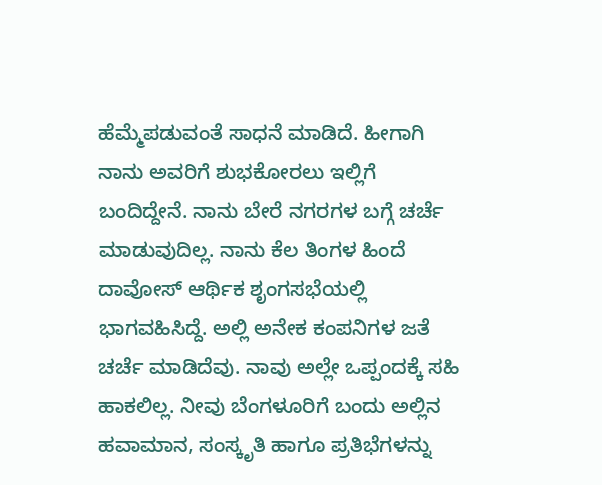ಹೆಮ್ಮೆಪಡುವಂತೆ ಸಾಧನೆ ಮಾಡಿದೆ. ಹೀಗಾಗಿ ನಾನು ಅವರಿಗೆ ಶುಭಕೋರಲು ಇಲ್ಲಿಗೆ ಬಂದಿದ್ದೇನೆ. ನಾನು ಬೇರೆ ನಗರಗಳ ಬಗ್ಗೆ ಚರ್ಚೆ ಮಾಡುವುದಿಲ್ಲ. ನಾನು ಕೆಲ ತಿಂಗಳ ಹಿಂದೆ ದಾವೋಸ್ ಆರ್ಥಿಕ ಶೃಂಗಸಭೆಯಲ್ಲಿ ಭಾಗವಹಿಸಿದ್ದೆ. ಅಲ್ಲಿ ಅನೇಕ ಕಂಪನಿಗಳ ಜತೆ ಚರ್ಚೆ ಮಾಡಿದೆವು. ನಾವು ಅಲ್ಲೇ ಒಪ್ಪಂದಕ್ಕೆ ಸಹಿ ಹಾಕಲಿಲ್ಲ. ನೀವು ಬೆಂಗಳೂರಿಗೆ ಬಂದು ಅಲ್ಲಿನ ಹವಾಮಾನ, ಸಂಸ್ಕೃತಿ ಹಾಗೂ ಪ್ರತಿಭೆಗಳನ್ನು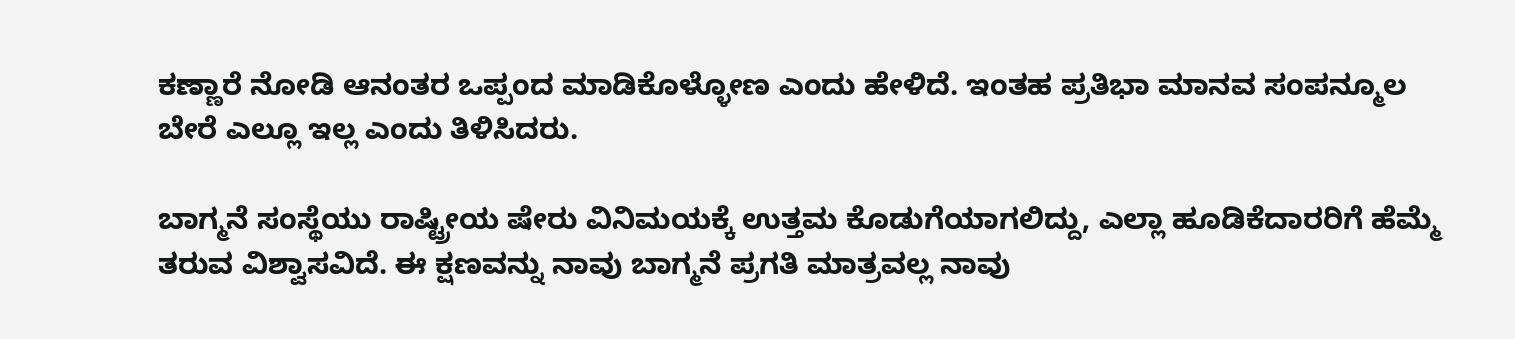ಕಣ್ಣಾರೆ ನೋಡಿ ಆನಂತರ ಒಪ್ಪಂದ ಮಾಡಿಕೊಳ್ಳೋಣ ಎಂದು ಹೇಳಿದೆ. ಇಂತಹ ಪ್ರತಿಭಾ ಮಾನವ ಸಂಪನ್ಮೂಲ ಬೇರೆ ಎಲ್ಲೂ ಇಲ್ಲ ಎಂದು ತಿಳಿಸಿದರು.

ಬಾಗ್ಮನೆ ಸಂಸ್ಥೆಯು ರಾಷ್ಟ್ರೀಯ ಷೇರು ವಿನಿಮಯಕ್ಕೆ ಉತ್ತಮ ಕೊಡುಗೆಯಾಗಲಿದ್ದು, ಎಲ್ಲಾ ಹೂಡಿಕೆದಾರರಿಗೆ ಹೆಮ್ಮೆ ತರುವ ವಿಶ್ವಾಸವಿದೆ. ಈ ಕ್ಷಣವನ್ನು ನಾವು ಬಾಗ್ಮನೆ ಪ್ರಗತಿ ಮಾತ್ರವಲ್ಲ ನಾವು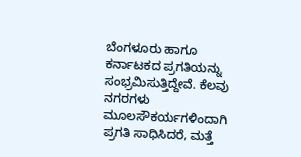ಬೆಂಗಳೂರು ಹಾಗೂ ಕರ್ನಾಟಕದ ಪ್ರಗತಿಯನ್ನು ಸಂಭ್ರಮಿಸುತ್ತಿದ್ದೇವೆ. ಕೆಲವು ನಗರಗಳು ಮೂಲಸೌಕರ್ಯಗಳಿಂದಾಗಿ ಪ್ರಗತಿ ಸಾಧಿಸಿದರೆ, ಮತ್ತೆ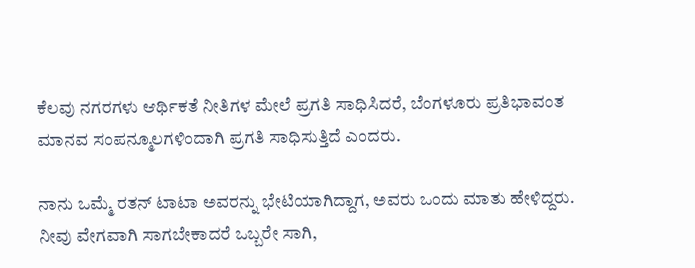ಕೆಲವು ನಗರಗಳು ಆರ್ಥಿಕತೆ ನೀತಿಗಳ ಮೇಲೆ ಪ್ರಗತಿ ಸಾಧಿಸಿದರೆ, ಬೆಂಗಳೂರು ಪ್ರತಿಭಾವಂತ ಮಾನವ ಸಂಪನ್ಮೂಲಗಳಿಂದಾಗಿ ಪ್ರಗತಿ ಸಾಧಿಸುತ್ತಿದೆ ಎಂದರು.

ನಾನು ಒಮ್ಮೆ ರತನ್ ಟಾಟಾ ಅವರನ್ನು ಭೇಟಿಯಾಗಿದ್ದಾಗ, ಅವರು ಒಂದು ಮಾತು ಹೇಳಿದ್ದರು. ನೀವು ವೇಗವಾಗಿ ಸಾಗಬೇಕಾದರೆ ಒಬ್ಬರೇ ಸಾಗಿ,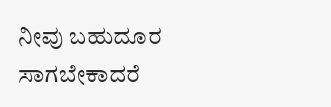ನೀವು ಬಹುದೂರ ಸಾಗಬೇಕಾದರೆ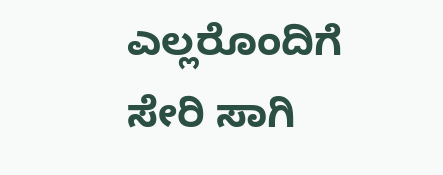ಎಲ್ಲರೊಂದಿಗೆ ಸೇರಿ ಸಾಗಿ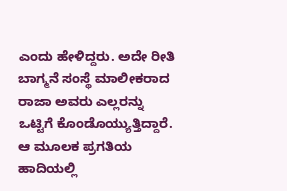ಎಂದು ಹೇಳಿದ್ದರು. ಅದೇ ರೀತಿ ಬಾಗ್ಮನೆ ಸಂಸ್ಥೆ ಮಾಲೀಕರಾದ ರಾಜಾ ಅವರು ಎಲ್ಲರನ್ನು ಒಟ್ಟಿಗೆ ಕೊಂಡೊಯ್ಯುತ್ತಿದ್ದಾರೆ. ಆ ಮೂಲಕ ಪ್ರಗತಿಯ ಹಾದಿಯಲ್ಲಿ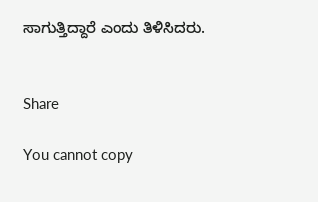ಸಾಗುತ್ತಿದ್ದಾರೆ ಎಂದು ತಿಳಿಸಿದರು.


Share

You cannot copy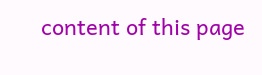content of this page